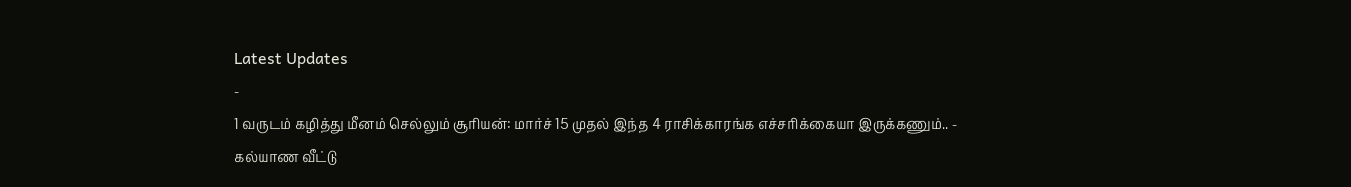Latest Updates
-
1 வருடம் கழித்து மீனம் செல்லும் சூரியன்: மார்ச் 15 முதல் இந்த 4 ராசிக்காரங்க எச்சரிக்கையா இருக்கணும்.. -
கல்யாண வீட்டு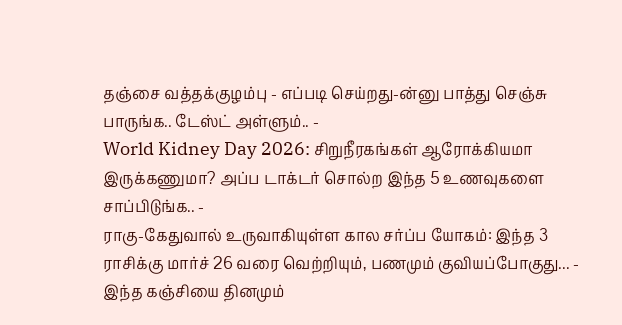தஞ்சை வத்தக்குழம்பு - எப்படி செய்றது-ன்னு பாத்து செஞ்சு பாருங்க.. டேஸ்ட் அள்ளும்.. -
World Kidney Day 2026: சிறுநீரகங்கள் ஆரோக்கியமா இருக்கணுமா? அப்ப டாக்டர் சொல்ற இந்த 5 உணவுகளை சாப்பிடுங்க.. -
ராகு-கேதுவால் உருவாகியுள்ள கால சர்ப்ப யோகம்: இந்த 3 ராசிக்கு மார்ச் 26 வரை வெற்றியும், பணமும் குவியப்போகுது... -
இந்த கஞ்சியை தினமும்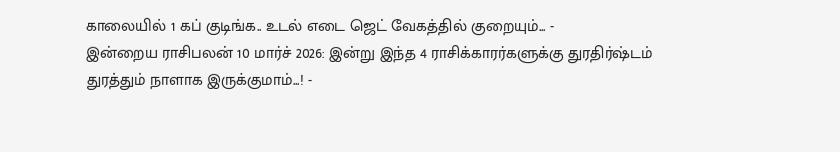காலையில் 1 கப் குடிங்க.. உடல் எடை ஜெட் வேகத்தில் குறையும்... -
இன்றைய ராசிபலன் 10 மார்ச் 2026: இன்று இந்த 4 ராசிக்காரர்களுக்கு துரதிர்ஷ்டம் துரத்தும் நாளாக இருக்குமாம்...! -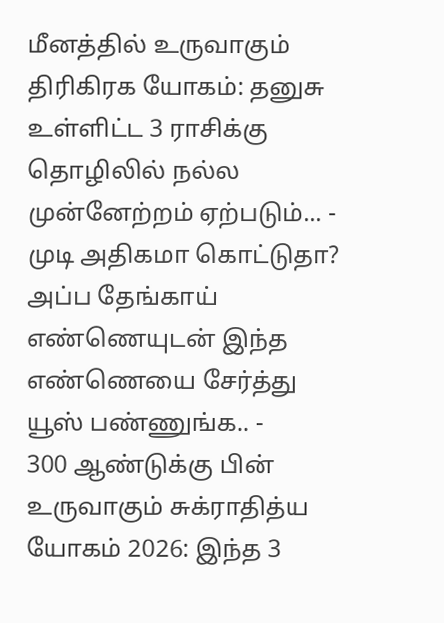மீனத்தில் உருவாகும் திரிகிரக யோகம்: தனுசு உள்ளிட்ட 3 ராசிக்கு தொழிலில் நல்ல முன்னேற்றம் ஏற்படும்... -
முடி அதிகமா கொட்டுதா? அப்ப தேங்காய் எண்ணெயுடன் இந்த எண்ணெயை சேர்த்து யூஸ் பண்ணுங்க.. -
300 ஆண்டுக்கு பின் உருவாகும் சுக்ராதித்ய யோகம் 2026: இந்த 3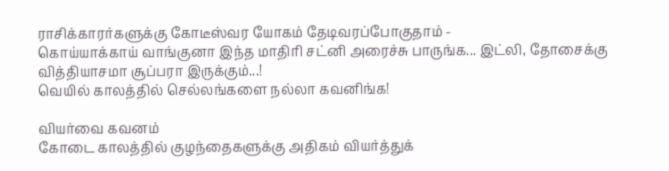ராசிக்காரர்களுக்கு கோடீஸ்வர யோகம் தேடிவரப்போகுதாம் -
கொய்யாக்காய் வாங்குனா இந்த மாதிரி சட்னி அரைச்சு பாருங்க... இட்லி, தோசைக்கு வித்தியாசமா சூப்பரா இருக்கும்...!
வெயில் காலத்தில் செல்லங்களை நல்லா கவனிங்க!

வியர்வை கவனம்
கோடை காலத்தில் குழந்தைகளுக்கு அதிகம் வியர்த்துக்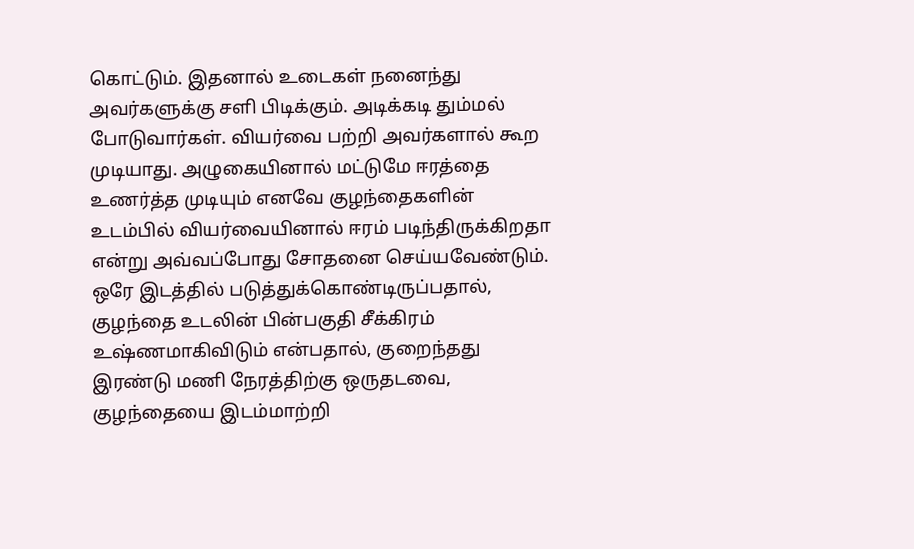கொட்டும். இதனால் உடைகள் நனைந்து அவர்களுக்கு சளி பிடிக்கும். அடிக்கடி தும்மல் போடுவார்கள். வியர்வை பற்றி அவர்களால் கூற முடியாது. அழுகையினால் மட்டுமே ஈரத்தை உணர்த்த முடியும் எனவே குழந்தைகளின் உடம்பில் வியர்வையினால் ஈரம் படிந்திருக்கிறதா என்று அவ்வப்போது சோதனை செய்யவேண்டும்.
ஒரே இடத்தில் படுத்துக்கொண்டிருப்பதால், குழந்தை உடலின் பின்பகுதி சீக்கிரம் உஷ்ணமாகிவிடும் என்பதால், குறைந்தது இரண்டு மணி நேரத்திற்கு ஒருதடவை, குழந்தையை இடம்மாற்றி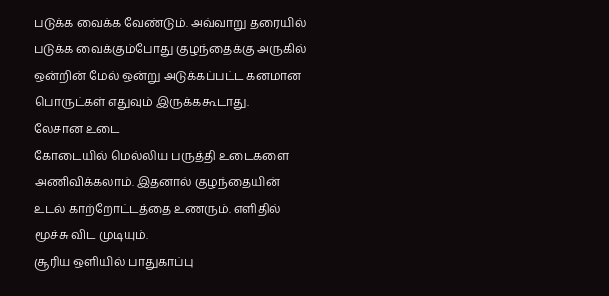படுக்க வைக்க வேண்டும். அவ்வாறு தரையில் படுக்க வைக்கும்போது குழந்தைக்கு அருகில் ஒன்றின் மேல் ஒன்று அடுக்கப்பட்ட கனமான பொருட்கள் எதுவும் இருக்ககூடாது.
லேசான உடை
கோடையில் மெல்லிய பருத்தி உடைகளை அணிவிக்கலாம். இதனால் குழந்தையின் உடல் காற்றோட்டத்தை உணரும். எளிதில் மூச்சு விட முடியும்.
சூரிய ஒளியில் பாதுகாப்பு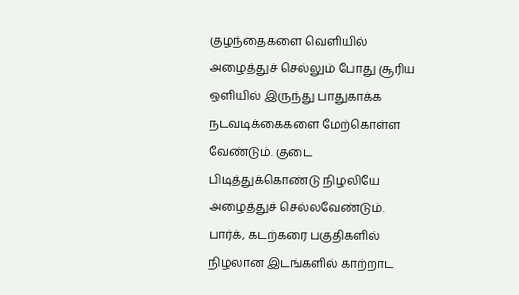குழந்தைகளை வெளியில் அழைத்துச் செல்லும் போது சூரிய ஒளியில் இருந்து பாதுகாக்க நடவடிக்கைகளை மேற்கொள்ள வேண்டும். குடை பிடித்துக்கொண்டு நிழலியே அழைத்துச் செல்லவேண்டும். பார்க், கடற்கரை பகுதிகளில் நிழலான இடங்களில் காற்றாட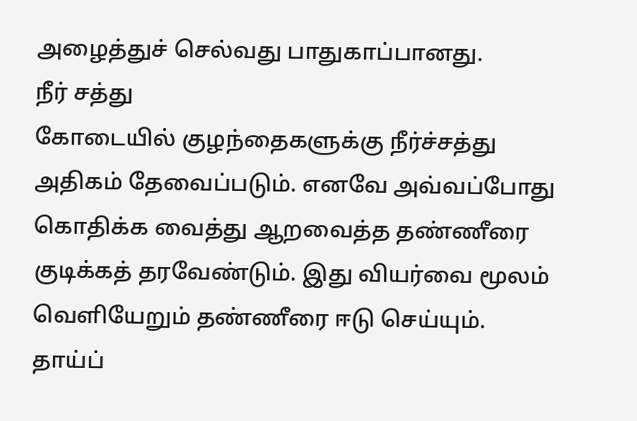அழைத்துச் செல்வது பாதுகாப்பானது.
நீர் சத்து
கோடையில் குழந்தைகளுக்கு நீர்ச்சத்து அதிகம் தேவைப்படும். எனவே அவ்வப்போது கொதிக்க வைத்து ஆறவைத்த தண்ணீரை குடிக்கத் தரவேண்டும். இது வியர்வை மூலம் வெளியேறும் தண்ணீரை ஈடு செய்யும். தாய்ப்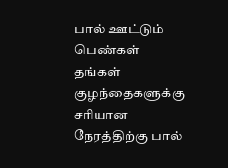பால் ஊட்டும் பெண்கள் தங்கள் குழந்தைகளுக்கு சரியான நேரத்திற்கு பால்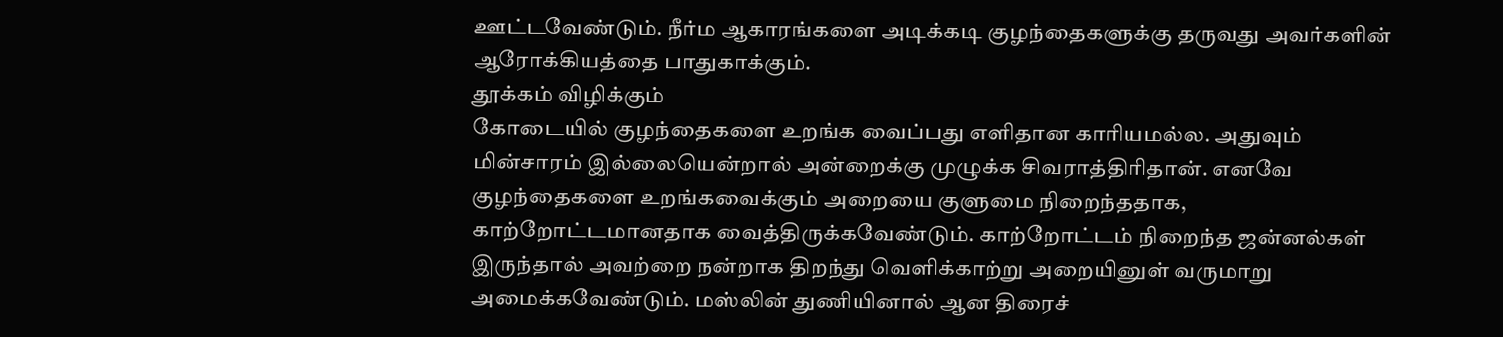ஊட்டவேண்டும். நீர்ம ஆகாரங்களை அடிக்கடி குழந்தைகளுக்கு தருவது அவர்களின் ஆரோக்கியத்தை பாதுகாக்கும்.
தூக்கம் விழிக்கும்
கோடையில் குழந்தைகளை உறங்க வைப்பது எளிதான காரியமல்ல. அதுவும் மின்சாரம் இல்லையென்றால் அன்றைக்கு முழுக்க சிவராத்திரிதான். எனவே குழந்தைகளை உறங்கவைக்கும் அறையை குளுமை நிறைந்ததாக, காற்றோட்டமானதாக வைத்திருக்கவேண்டும். காற்றோட்டம் நிறைந்த ஜன்னல்கள் இருந்தால் அவற்றை நன்றாக திறந்து வெளிக்காற்று அறையினுள் வருமாறு அமைக்கவேண்டும். மஸ்லின் துணியினால் ஆன திரைச்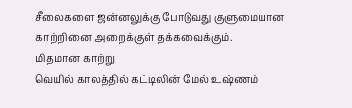சீலைகளை ஜன்னலுக்கு போடுவது குளுமையான காற்றினை அறைக்குள் தக்கவைக்கும்.
மிதமான காற்று
வெயில் காலத்தில் கட்டிலின் மேல் உஷ்ணம்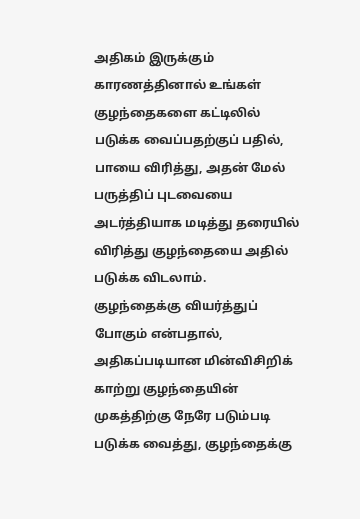அதிகம் இருக்கும் காரணத்தினால் உங்கள் குழந்தைகளை கட்டிலில் படுக்க வைப்பதற்குப் பதில், பாயை விரித்து, அதன் மேல் பருத்திப் புடவையை அடர்த்தியாக மடித்து தரையில் விரித்து குழந்தையை அதில் படுக்க விடலாம்.
குழந்தைக்கு வியர்த்துப் போகும் என்பதால், அதிகப்படியான மின்விசிறிக் காற்று குழந்தையின் முகத்திற்கு நேரே படும்படி படுக்க வைத்து, குழந்தைக்கு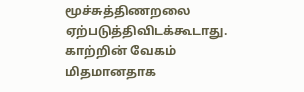மூச்சுத்திணறலை ஏற்படுத்திவிடக்கூடாது. காற்றின் வேகம் மிதமானதாக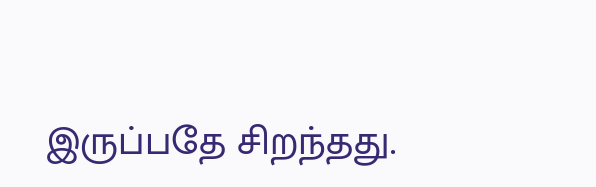இருப்பதே சிறந்தது.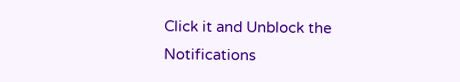Click it and Unblock the Notifications